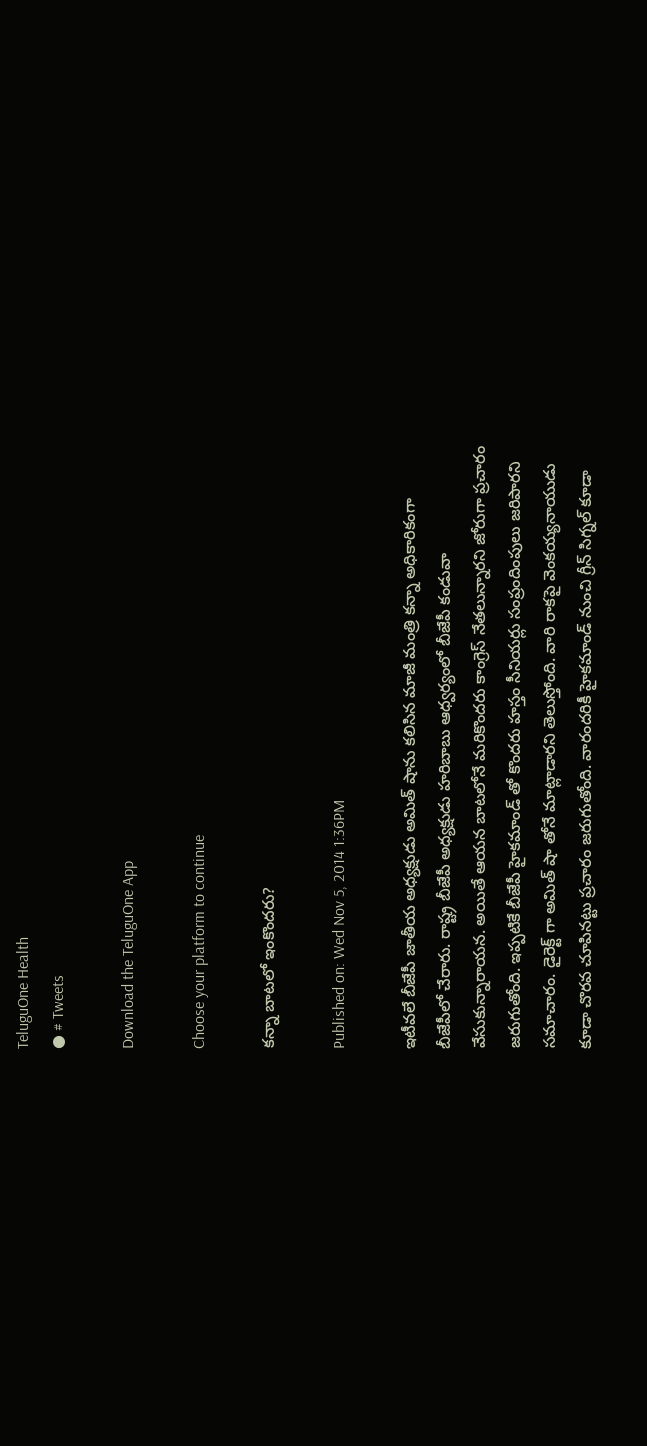TeluguOne Health
● # Tweets

Download the TeluguOne App

Choose your platform to continue

కన్నా బాటలో ఇంకొందరు?

Published on: Wed Nov 5, 2014 1:36PM

ఇటీవలే బీజేపీ జాతీయ అధ్యక్షుడు అమిత్ షాను కలిసిన మాజీ మంత్రి కన్నా అధికారికంగా బీజేపీలో చేరారు. రాష్ట్ర బీజేపీ అధ్యక్షుడు హరిబాబు ఆధ్వర్యంలో బీజేపీ కండువా వేసుకున్నారాయన. అయితే ఆయన బాటలోనే మరికొందరు కాంగ్రెస్ నేతలున్నారని జోరుగా ప్రచారం జరుగుతోంది. ఇప్పటికే బీజేపీ హైకమాండ్ తో కొందరు హస్తం సీనియర్లు సంప్రందింపులు జరిపారని సమాచారం. డైరెక్ట్ గా అమిత్ షా తోనే మాట్లాడారని తెలుస్తోంది. వారి రాకపై వెంకయ్యనాయుడు కూడా చొరవ చూపినట్టు ప్రచారం జరుగుతోంది. వారందరికీ హైకమాండ్ నుంచి గ్రీన్ సిగ్నల్ కూడా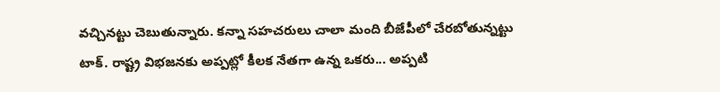వచ్చినట్టు చెబుతున్నారు. కన్నా సహచరులు చాలా మంది బీజేపీలో చేరబోతున్నట్టు టాక్. రాష్ట్ర విభజనకు అప్పట్లో కీలక నేతగా ఉన్న ఒకరు... అప్పటి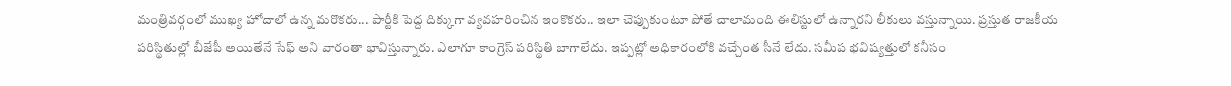మంత్రివర్గంలో ముఖ్య హోదాలో ఉన్న మరొకరు... పార్టీకి పెద్ద దిక్కుగా వ్యవహరించిన ఇంకొకరు.. ఇలా చెప్పుకుంటూ పోతే చాలామంది ఈలిస్టులో ఉన్నారని లీకులు వస్తున్నాయి. ప్రస్తుత రాజకీయ పరిస్థితుల్లో బీజేపీ అయితేనే సేఫ్ అని వారంతా భావిస్తున్నారు. ఎలాగూ కాంగ్రెస్ పరిస్థితి బాగాలేదు. ఇప్పట్లో అధికారంలోకి వచ్చేంత సీనే లేదు. సమీప భవిష్యత్తులో కనీసం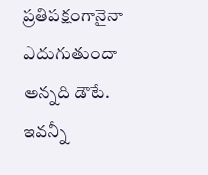ప్రతిపక్షంగానైనా ఎదుగుతుందా అన్నది డౌటే. ఇవన్నీ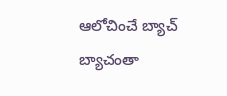ఆలోచించే బ్యాచ్ బ్యాచంతా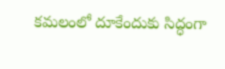కమలంలో దూకేందుకు సిద్ధంగా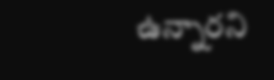ఉన్నారని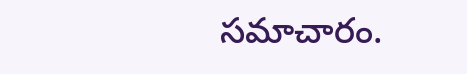సమాచారం.